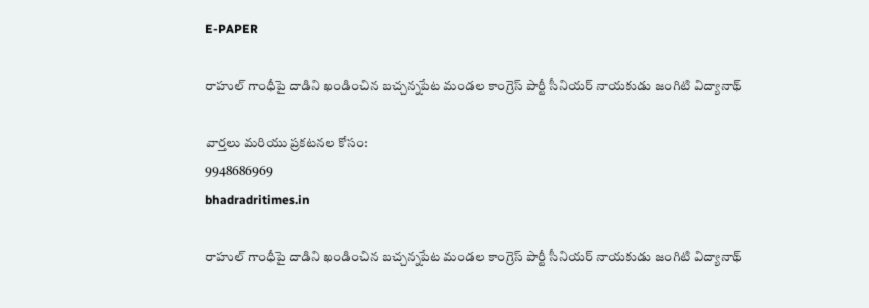E-PAPER

రాహుల్ గాంధీపై దాడిని ఖండించిన బచ్చన్నపేట మండల కాంగ్రెస్ పార్టీ సీనియర్ నాయకుడు జంగిటి విద్యానాథ్

వార్తలు మరియు ప్రకటనల కోసం:
9948686969
bhadradritimes.in

రాహుల్ గాంధీపై దాడిని ఖండించిన బచ్చన్నపేట మండల కాంగ్రెస్ పార్టీ సీనియర్ నాయకుడు జంగిటి విద్యానాథ్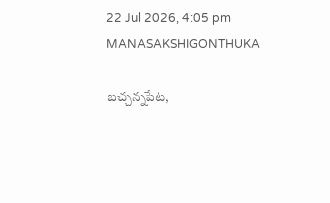22 Jul 2026, 4:05 pm MANASAKSHIGONTHUKA

బచ్చన్నపేట,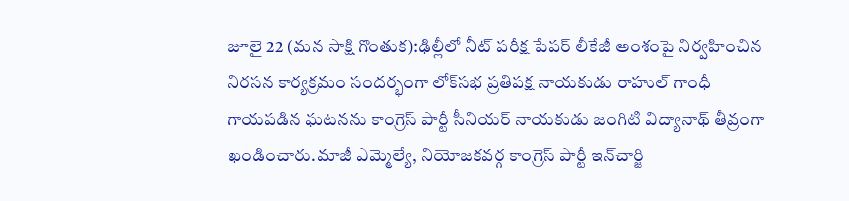జూలై 22 (మన సాక్షి గొంతుక):ఢిల్లీలో నీట్ పరీక్ష పేపర్ లీకేజీ అంశంపై నిర్వహించిన నిరసన కార్యక్రమం సందర్భంగా లోక్‌సభ ప్రతిపక్ష నాయకుడు రాహుల్ గాంధీ గాయపడిన ఘటనను కాంగ్రెస్ పార్టీ సీనియర్ నాయకుడు జంగిటి విద్యానాథ్ తీవ్రంగా ఖండించారు.మాజీ ఎమ్మెల్యే, నియోజకవర్గ కాంగ్రెస్ పార్టీ ఇన్‌చార్జి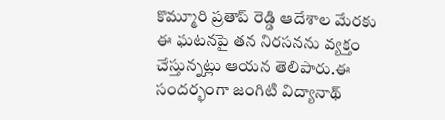కొమ్మూరి ప్రతాప్ రెడ్డి ఆదేశాల మేరకు ఈ ఘటనపై తన నిరసనను వ్యక్తం చేస్తున్నట్లు ఆయన తెలిపారు.ఈ సందర్భంగా జంగిటి విద్యానాథ్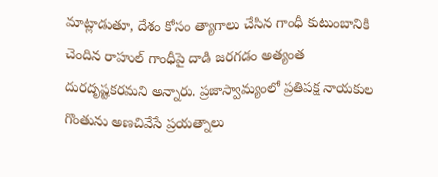మాట్లాడుతూ, దేశం కోసం త్యాగాలు చేసిన గాంధీ కుటుంబానికి చెందిన రాహుల్ గాంధీపై దాడి జరగడం అత్యంత దురదృష్టకరమని అన్నారు. ప్రజాస్వామ్యంలో ప్రతిపక్ష నాయకుల గొంతును అణచివేసే ప్రయత్నాలు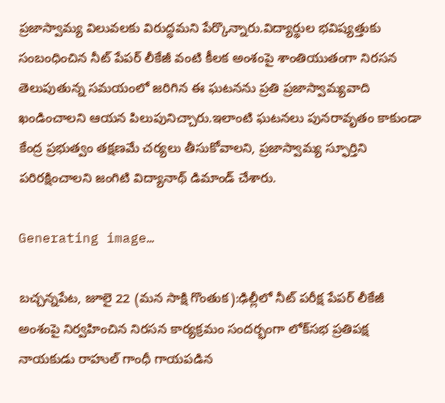ప్రజాస్వామ్య విలువలకు విరుద్ధమని పేర్కొన్నారు.విద్యార్థుల భవిష్యత్తుకు సంబంధించిన నీట్ పేపర్ లీకేజీ వంటి కీలక అంశంపై శాంతియుతంగా నిరసన తెలుపుతున్న సమయంలో జరిగిన ఈ ఘటనను ప్రతి ప్రజాస్వామ్యవాది ఖండించాలని ఆయన పిలుపునిచ్చారు.ఇలాంటి ఘటనలు పునరావృతం కాకుండా కేంద్ర ప్రభుత్వం తక్షణమే చర్యలు తీసుకోవాలని, ప్రజాస్వామ్య స్ఫూర్తిని పరిరక్షించాలని జంగిటి విద్యానాథ్ డిమాండ్ చేశారు.

Generating image…

బచ్చన్నపేట, జూలై 22 (మన సాక్షి గొంతుక):ఢిల్లీలో నీట్ పరీక్ష పేపర్ లీకేజీ అంశంపై నిర్వహించిన నిరసన కార్యక్రమం సందర్భంగా లోక్‌సభ ప్రతిపక్ష నాయకుడు రాహుల్ గాంధీ గాయపడిన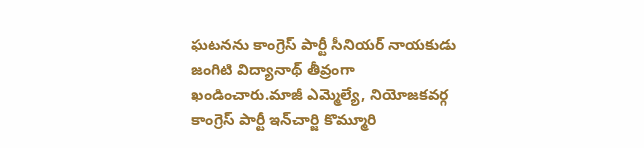ఘటనను కాంగ్రెస్ పార్టీ సీనియర్ నాయకుడు జంగిటి విద్యానాథ్ తీవ్రంగా ఖండించారు.మాజీ ఎమ్మెల్యే, నియోజకవర్గ కాంగ్రెస్ పార్టీ ఇన్‌చార్జి కొమ్మూరి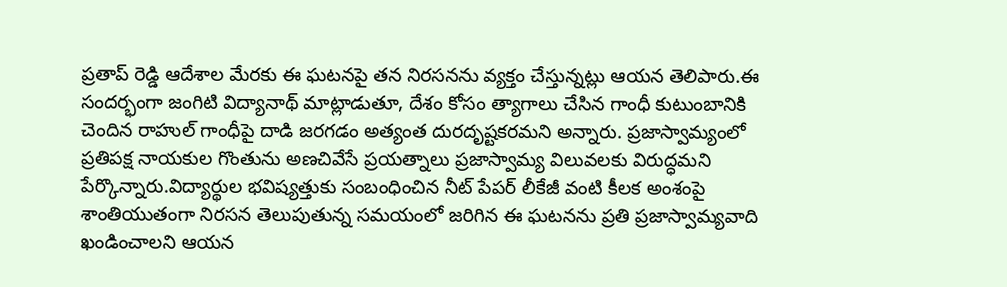ప్రతాప్ రెడ్డి ఆదేశాల మేరకు ఈ ఘటనపై తన నిరసనను వ్యక్తం చేస్తున్నట్లు ఆయన తెలిపారు.ఈ సందర్భంగా జంగిటి విద్యానాథ్ మాట్లాడుతూ, దేశం కోసం త్యాగాలు చేసిన గాంధీ కుటుంబానికి చెందిన రాహుల్ గాంధీపై దాడి జరగడం అత్యంత దురదృష్టకరమని అన్నారు. ప్రజాస్వామ్యంలో ప్రతిపక్ష నాయకుల గొంతును అణచివేసే ప్రయత్నాలు ప్రజాస్వామ్య విలువలకు విరుద్ధమని పేర్కొన్నారు.విద్యార్థుల భవిష్యత్తుకు సంబంధించిన నీట్ పేపర్ లీకేజీ వంటి కీలక అంశంపై శాంతియుతంగా నిరసన తెలుపుతున్న సమయంలో జరిగిన ఈ ఘటనను ప్రతి ప్రజాస్వామ్యవాది ఖండించాలని ఆయన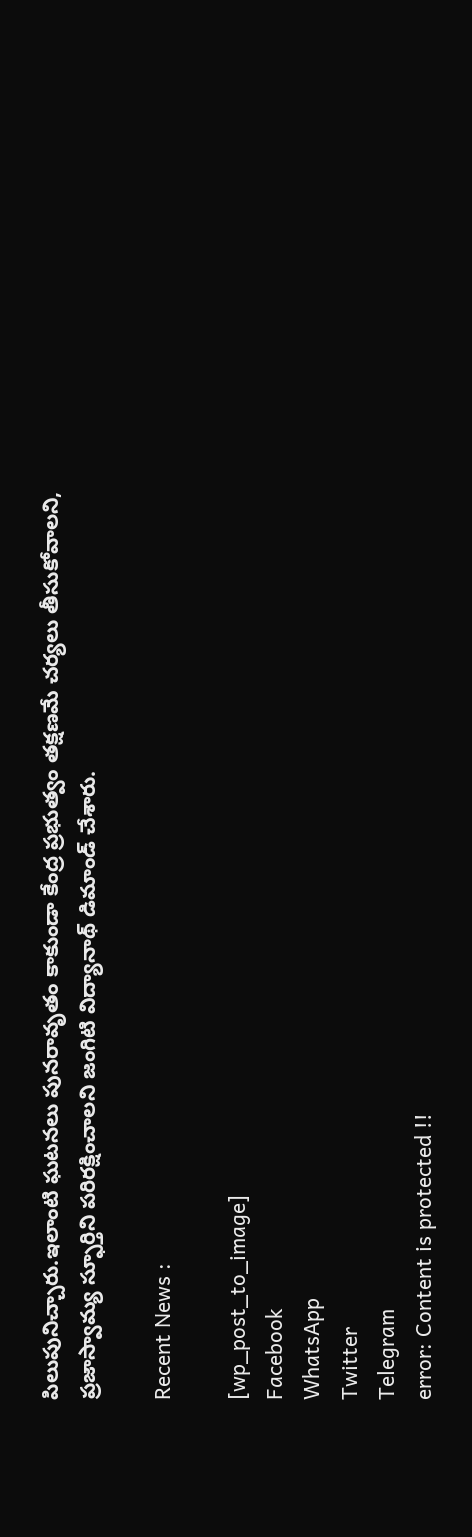పిలుపునిచ్చారు.ఇలాంటి ఘటనలు పునరావృతం కాకుండా కేంద్ర ప్రభుత్వం తక్షణమే చర్యలు తీసుకోవాలని, ప్రజాస్వామ్య స్ఫూర్తిని పరిరక్షించాలని జంగిటి విద్యానాథ్ డిమాండ్ చేశారు.

Recent News :

[wp_post_to_image]
Facebook
WhatsApp
Twitter
Telegram
error: Content is protected !!